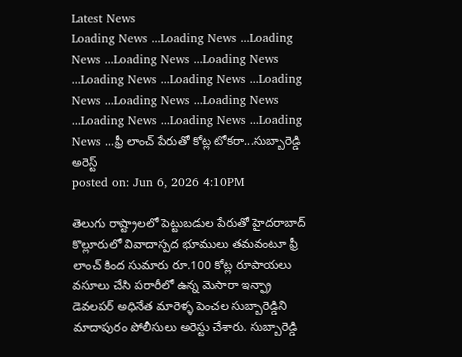Latest News
Loading News ...Loading News ...Loading News ...Loading News ...Loading News ...Loading News ...Loading News ...Loading News ...Loading News ...Loading News ...Loading News ...Loading News ...Loading News ...ఫ్రీ లాంచ్ పేరుతో కోట్ల టోకరా...సుబ్బారెడ్డి అరెస్ట్
posted on: Jun 6, 2026 4:10PM

తెలుగు రాష్ట్రాలలో పెట్టుబడుల పేరుతో హైదరాబాద్ కొల్లూరులో వివాదాస్పద భూములు తమవంటూ ఫ్రీ లాంచ్ కింద సుమారు రూ.100 కోట్ల రూపాయలు వసూలు చేసి పరారీలో ఉన్న మెసారా ఇన్ఫ్రా డెవలపర్ అధినేత మారెళ్ళ పెంచల సుబ్బారెడ్డిని మాదాపురం పోలీసులు అరెస్టు చేశారు. సుబ్బారెడ్డి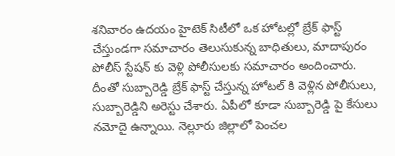శనివారం ఉదయం హైటెక్ సిటీలో ఒక హోటల్లో బ్రేక్ ఫాస్ట్ చేస్తుండగా సమాచారం తెలుసుకున్న బాధితులు, మాదాపురం పోలీస్ స్టేషన్ కు వెళ్లి పోలీసులకు సమాచారం అందించారు.
దీంతో సుబ్బారెడ్డి బ్రేక్ ఫాస్ట్ చేస్తున్న హోటల్ కి వెళ్లిన పోలీసులు, సుబ్బారెడ్డిని అరెస్టు చేశారు. ఏపీలో కూడా సుబ్బారెడ్డి పై కేసులు నమోదై ఉన్నాయి. నెల్లూరు జిల్లాలో పెంచల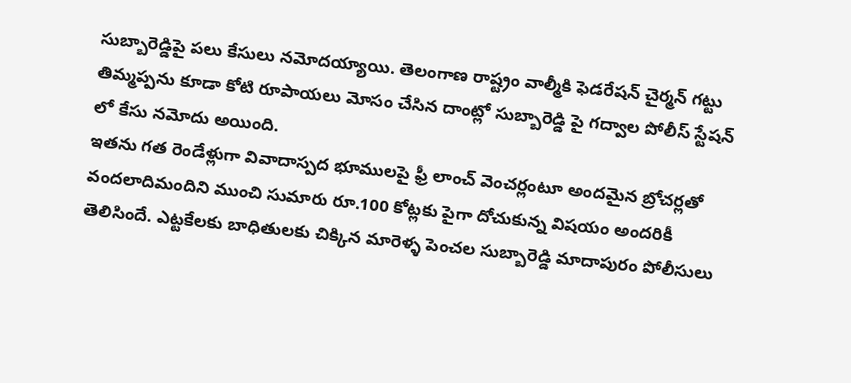సుబ్బారెడ్డిపై పలు కేసులు నమోదయ్యాయి. తెలంగాణ రాష్ట్రం వాల్మీకి ఫెడరేషన్ చైర్మన్ గట్టు తిమ్మప్పను కూడా కోటి రూపాయలు మోసం చేసిన దాంట్లో సుబ్బారెడ్డి పై గద్వాల పోలీస్ స్టేషన్ లో కేసు నమోదు అయింది.
ఇతను గత రెండేళ్లుగా వివాదాస్పద భూములపై ఫ్రీ లాంచ్ వెంచర్లంటూ అందమైన బ్రోచర్లతో వందలాదిమందిని ముంచి సుమారు రూ.100 కోట్లకు పైగా దోచుకున్న విషయం అందరికీ తెలిసిందే. ఎట్టకేలకు బాధితులకు చిక్కిన మారెళ్ళ పెంచల సుబ్బారెడ్డి మాదాపురం పోలీసులు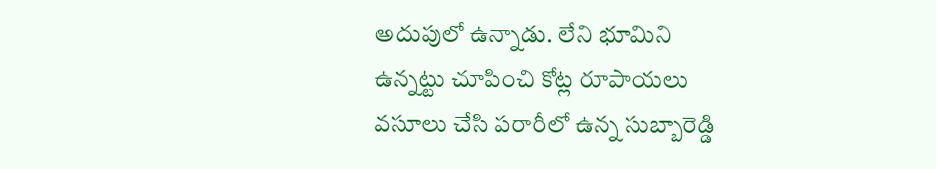అదుపులో ఉన్నాడు. లేని భూమిని ఉన్నట్టు చూపించి కోట్ల రూపాయలు వసూలు చేసి పరారీలో ఉన్న సుబ్బారెడ్డి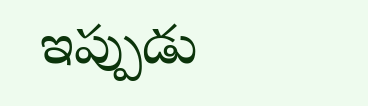ఇప్పుడు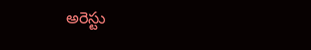అరెస్టు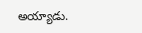అయ్యాడు.